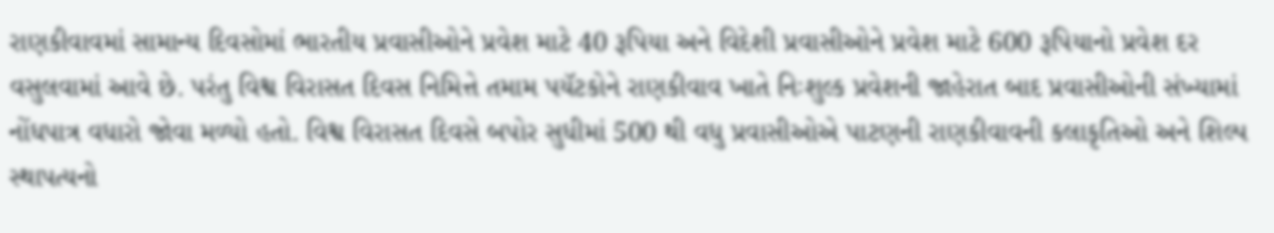રાણકીવાવમાં સામાન્ય દિવસોમાં ભારતીય પ્રવાસીઓને પ્રવેશ માટે 40 રૂપિયા અને વિદેશી પ્રવાસીઓને પ્રવેશ માટે 600 રૂપિયાનો પ્રવેશ દર વસુલવામાં આવે છે. પરંતુ વિશ્વ વિરાસત દિવસ નિમિત્તે તમામ પયૅટકોને રાણકીવાવ ખાતે નિઃશુલ્ક પ્રવેશની જાહેરાત બાદ પ્રવાસીઓની સંખ્યામાં નોંધપાત્ર વધારો જોવા મળ્યો હતો. વિશ્વ વિરાસત દિવસે બપોર સુધીમાં 500 થી વધુ પ્રવાસીઓએ પાટણની રાણકીવાવની કલાકૃતિઓ અને શિલ્પ સ્થાપત્યનો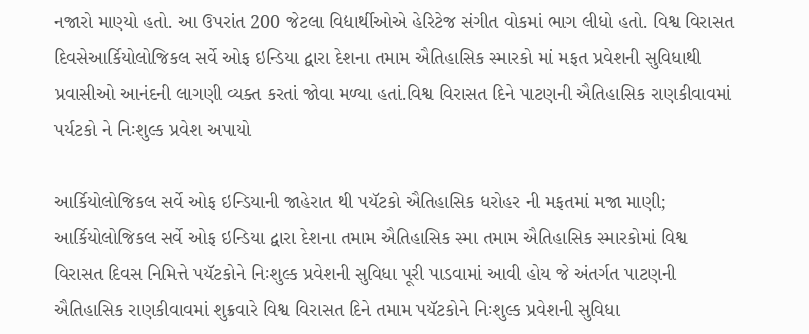નજારો માણ્યો હતો. આ ઉપરાંત 200 જેટલા વિદ્યાર્થીઓએ હેરિટેજ સંગીત વોકમાં ભાગ લીધો હતો. વિશ્વ વિરાસત દિવસેઆર્કિયોલોજિકલ સર્વે ઓફ ઇન્ડિયા દ્વારા દેશના તમામ ઐતિહાસિક સ્મારકો માં મફત પ્રવેશની સુવિધાથી પ્રવાસીઓ આનંદની લાગણી વ્યક્ત કરતાં જોવા મળ્યા હતાં.વિશ્વ વિરાસત દિને પાટણની ઐતિહાસિક રાણકીવાવમાં પર્યટકો ને નિઃશુલ્ક પ્રવેશ અપાયો

આર્કિયોલોજિકલ સર્વે ઓફ ઇન્ડિયાની જાહેરાત થી પયૅટકો ઐતિહાસિક ધરોહર ની મફતમાં મજા માણી; આર્કિયોલોજિકલ સર્વે ઓફ ઇન્ડિયા દ્વારા દેશના તમામ ઐતિહાસિક સ્મા તમામ ઐતિહાસિક સ્મારકોમાં વિશ્વ વિરાસત દિવસ નિમિત્તે પયૅટકોને નિઃશુલ્ક પ્રવેશની સુવિધા પૂરી પાડવામાં આવી હોય જે અંતર્ગત પાટણની ઐતિહાસિક રાણકીવાવમાં શુક્રવારે વિશ્વ વિરાસત દિને તમામ પયૅટકોને નિઃશુલ્ક પ્રવેશની સુવિધા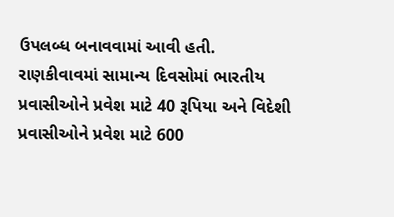ઉપલબ્ધ બનાવવામાં આવી હતી.
રાણકીવાવમાં સામાન્ય દિવસોમાં ભારતીય પ્રવાસીઓને પ્રવેશ માટે 40 રૂપિયા અને વિદેશી પ્રવાસીઓને પ્રવેશ માટે 600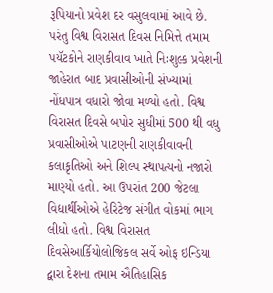રૂપિયાનો પ્રવેશ દર વસુલવામાં આવે છે. પરંતુ વિશ્વ વિરાસત દિવસ નિમિત્તે તમામ પયૅટકોને રાણકીવાવ ખાતે નિઃશુલ્ક પ્રવેશની જાહેરાત બાદ પ્રવાસીઓની સંખ્યામાં નોંધપાત્ર વધારો જોવા મળ્યો હતો. વિશ્વ વિરાસત દિવસે બપોર સુધીમાં 500 થી વધુ પ્રવાસીઓએ પાટણની રાણકીવાવની કલાકૃતિઓ અને શિલ્પ સ્થાપત્યનો નજારો માણ્યો હતો. આ ઉપરાંત 200 જેટલા વિદ્યાર્થીઓએ હેરિટેજ સંગીત વોકમાં ભાગ લીધો હતો. વિશ્વ વિરાસત દિવસેઆર્કિયોલોજિકલ સર્વે ઓફ ઇન્ડિયા દ્વારા દેશના તમામ ઐતિહાસિક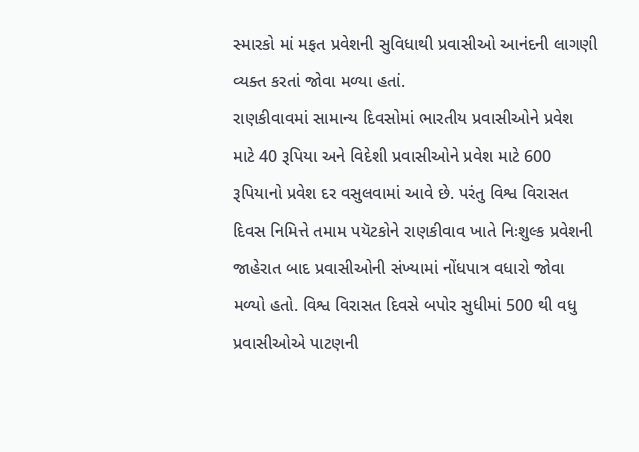સ્મારકો માં મફત પ્રવેશની સુવિધાથી પ્રવાસીઓ આનંદની લાગણી વ્યક્ત કરતાં જોવા મળ્યા હતાં.
રાણકીવાવમાં સામાન્ય દિવસોમાં ભારતીય પ્રવાસીઓને પ્રવેશ માટે 40 રૂપિયા અને વિદેશી પ્રવાસીઓને પ્રવેશ માટે 600 રૂપિયાનો પ્રવેશ દર વસુલવામાં આવે છે. પરંતુ વિશ્વ વિરાસત દિવસ નિમિત્તે તમામ પયૅટકોને રાણકીવાવ ખાતે નિઃશુલ્ક પ્રવેશની જાહેરાત બાદ પ્રવાસીઓની સંખ્યામાં નોંધપાત્ર વધારો જોવા મળ્યો હતો. વિશ્વ વિરાસત દિવસે બપોર સુધીમાં 500 થી વધુ પ્રવાસીઓએ પાટણની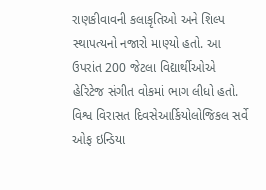રાણકીવાવની કલાકૃતિઓ અને શિલ્પ સ્થાપત્યનો નજારો માણ્યો હતો. આ ઉપરાંત 200 જેટલા વિદ્યાર્થીઓએ હેરિટેજ સંગીત વોકમાં ભાગ લીધો હતો. વિશ્વ વિરાસત દિવસેઆર્કિયોલોજિકલ સર્વે ઓફ ઇન્ડિયા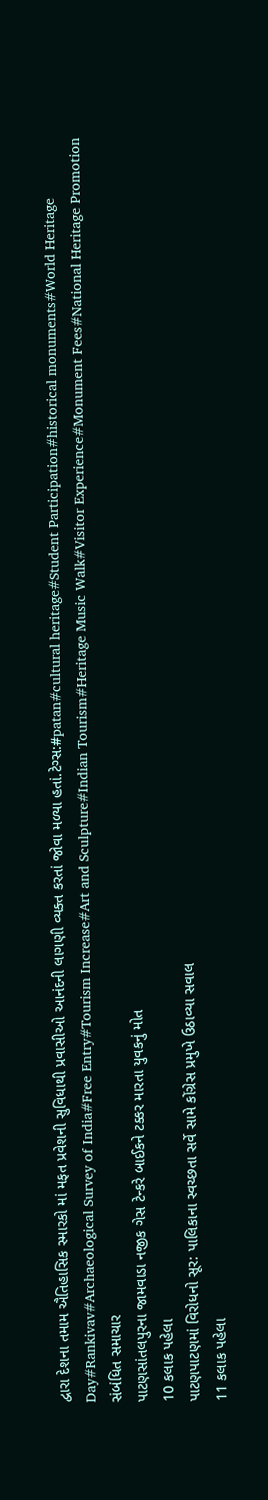દ્વારા દેશના તમામ ઐતિહાસિક સ્મારકો માં મફત પ્રવેશની સુવિધાથી પ્રવાસીઓ આનંદની લાગણી વ્યક્ત કરતાં જોવા મળ્યા હતાં.ટેગ્સ:#patan#cultural heritage#Student Participation#historical monuments#World Heritage Day#Rankivav#Archaeological Survey of India#Free Entry#Tourism Increase#Art and Sculpture#Indian Tourism#Heritage Music Walk#Visitor Experience#Monument Fees#National Heritage Promotion
સંબંધિત સમાચાર
પાટણસાંતલપુરના જામવાડા નજીક ગેસ ટેન્કરે બાઈકને ટક્કર મારતા યુવકનું મોત
10 કલાક પહેલા
પાટણપાટણમાં વિરોધનો સૂર: પાલિકાના સ્વચ્છતા સર્વે સામે કોંગ્રેસ પ્રમુખે ઉઠાવ્યા સવાલ
11 કલાક પહેલા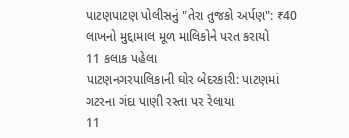પાટણપાટણ પોલીસનું "તેરા તુજકો અર્પણ": ₹40 લાખનો મુદ્દામાલ મૂળ માલિકોને પરત કરાયો
11 કલાક પહેલા
પાટણનગરપાલિકાની ઘોર બેદરકારી: પાટણમાં ગટરના ગંદા પાણી રસ્તા પર રેલાયા
11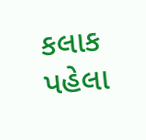કલાક પહેલા